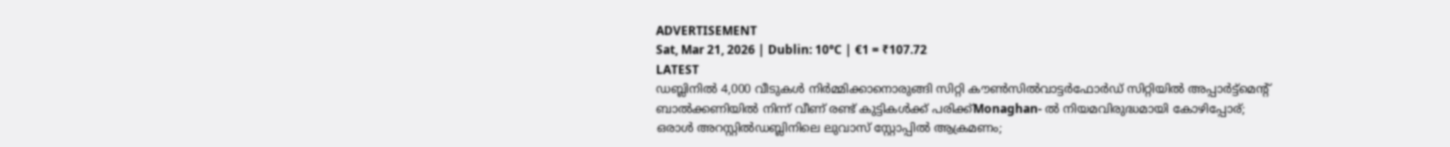ADVERTISEMENT
Sat, Mar 21, 2026 | Dublin: 10°C | €1 = ₹107.72
LATEST
ഡബ്ലിനിൽ 4,000 വീടുകൾ നിർമ്മിക്കാനൊരുങ്ങി സിറ്റി കൗൺസിൽവാട്ടർഫോർഡ് സിറ്റിയിൽ അപ്പാർട്ട്മെന്റ് ബാൽക്കണിയിൽ നിന്ന് വീണ് രണ്ട് കുട്ടികൾക്ക് പരിക്ക്Monaghan- ൽ നിയമവിരുദ്ധമായി കോഴിപ്പോര്; ഒരാൾ അറസ്റ്റിൽഡബ്ലിനിലെ ലുവാസ് സ്റ്റോപ്പിൽ ആക്രമണം;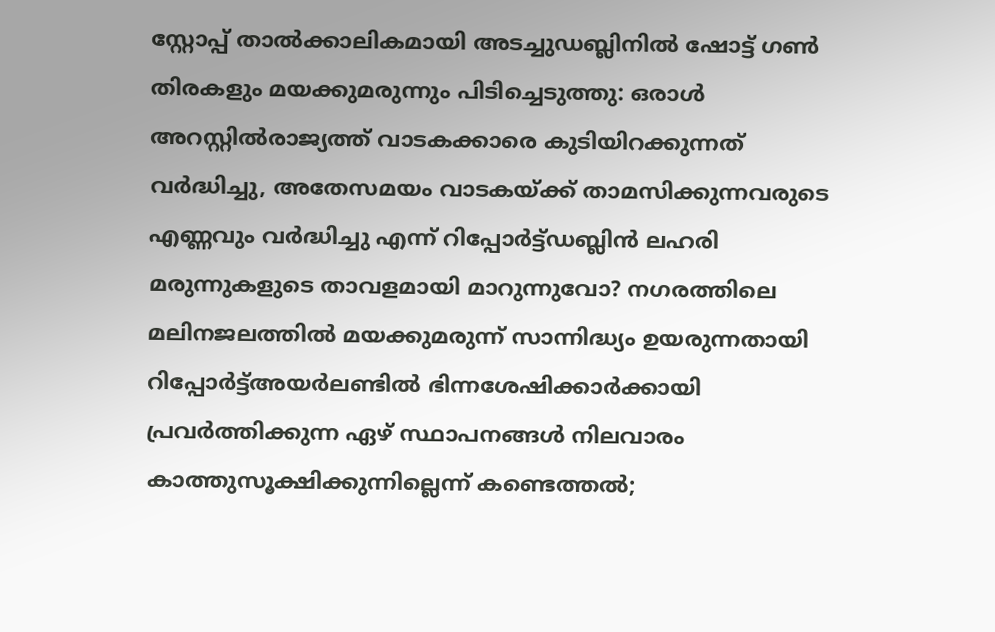സ്റ്റോപ്പ് താൽക്കാലികമായി അടച്ചുഡബ്ലിനിൽ ഷോട്ട് ഗൺ തിരകളും മയക്കുമരുന്നും പിടിച്ചെടുത്തു: ഒരാൾ അറസ്റ്റിൽരാജ്യത്ത് വാടകക്കാരെ കുടിയിറക്കുന്നത് വർദ്ധിച്ചു, അതേസമയം വാടകയ്ക്ക് താമസിക്കുന്നവരുടെ എണ്ണവും വർദ്ധിച്ചു എന്ന് റിപ്പോർട്ട്ഡബ്ലിൻ ലഹരി മരുന്നുകളുടെ താവളമായി മാറുന്നുവോ? നഗരത്തിലെ മലിനജലത്തിൽ മയക്കുമരുന്ന് സാന്നിദ്ധ്യം ഉയരുന്നതായി റിപ്പോർട്ട്അയർലണ്ടിൽ ഭിന്നശേഷിക്കാർക്കായി പ്രവർത്തിക്കുന്ന ഏഴ് സ്ഥാപനങ്ങൾ നിലവാരം കാത്തുസൂക്ഷിക്കുന്നില്ലെന്ന് കണ്ടെത്തൽ;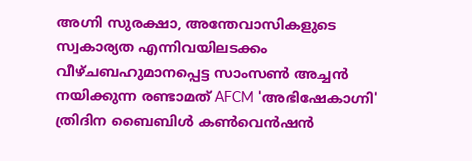അഗ്നി സുരക്ഷാ, അന്തേവാസികളുടെ സ്വകാര്യത എന്നിവയിലടക്കം വീഴ്ചബഹുമാനപ്പെട്ട സാംസൺ അച്ചൻ നയിക്കുന്ന രണ്ടാമത് AFCM 'അഭിഷേകാഗ്നി' ത്രിദിന ബൈബിൾ കൺവെൻഷൻ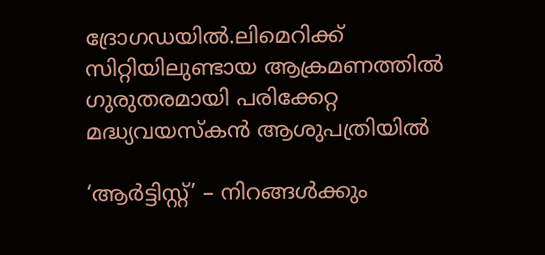ദ്രോഗഡയിൽ.ലിമെറിക്ക് സിറ്റിയിലുണ്ടായ ആക്രമണത്തിൽ ഗുരുതരമായി പരിക്കേറ്റ മദ്ധ്യവയസ്കൻ ആശുപത്രിയിൽ

‘ആർട്ടിസ്റ്റ്’ – നിറങ്ങൾക്കും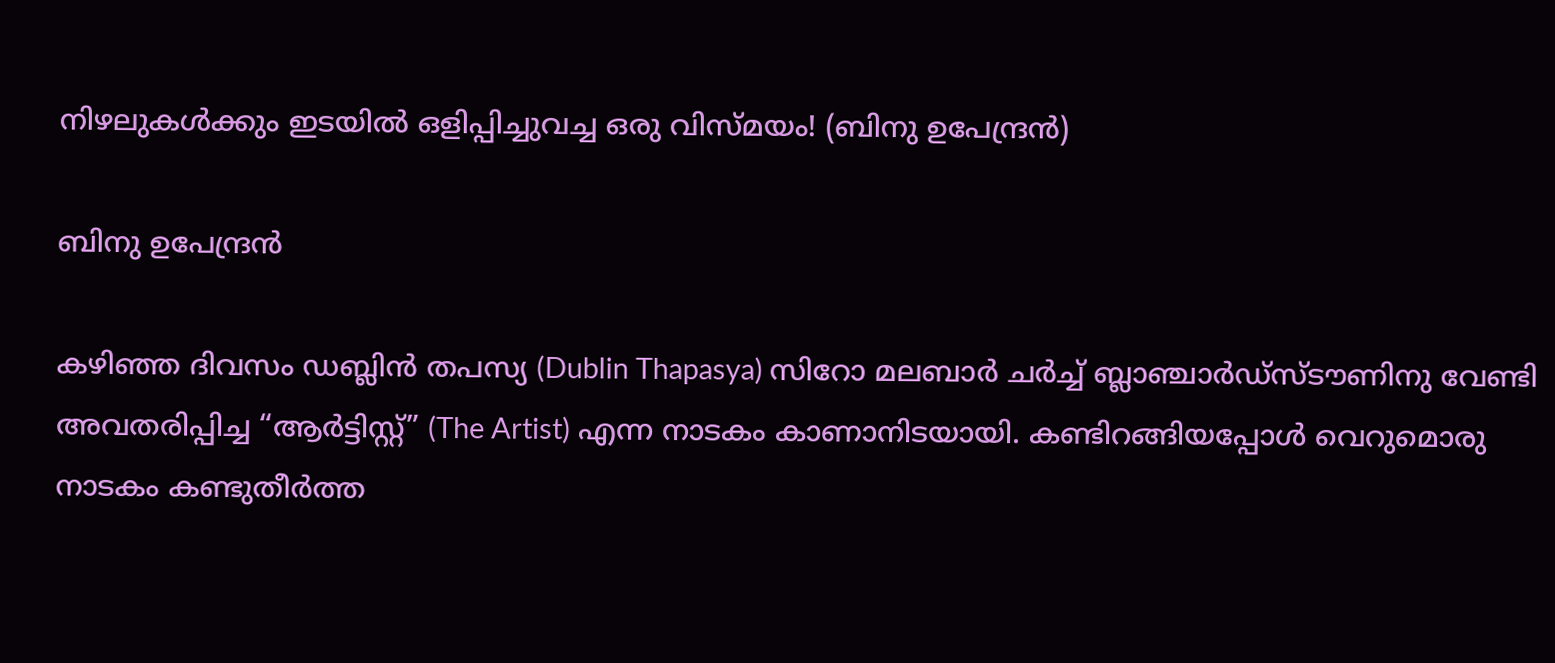നിഴലുകൾക്കും ഇടയിൽ ഒളിപ്പിച്ചുവച്ച ഒരു വിസ്മയം! (ബിനു ഉപേന്ദ്രൻ)

ബിനു ഉപേന്ദ്രൻ

കഴിഞ്ഞ ദിവസം ഡബ്ലിൻ തപസ്യ (Dublin Thapasya) സിറോ മലബാർ ചർച്ച് ബ്ലാഞ്ചാർഡ്‌സ്‌ടൗണിനു വേണ്ടി അവതരിപ്പിച്ച “ആർട്ടിസ്റ്റ്” (The Artist) എന്ന നാടകം കാണാനിടയായി. കണ്ടിറങ്ങിയപ്പോൾ വെറുമൊരു നാടകം കണ്ടുതീർത്ത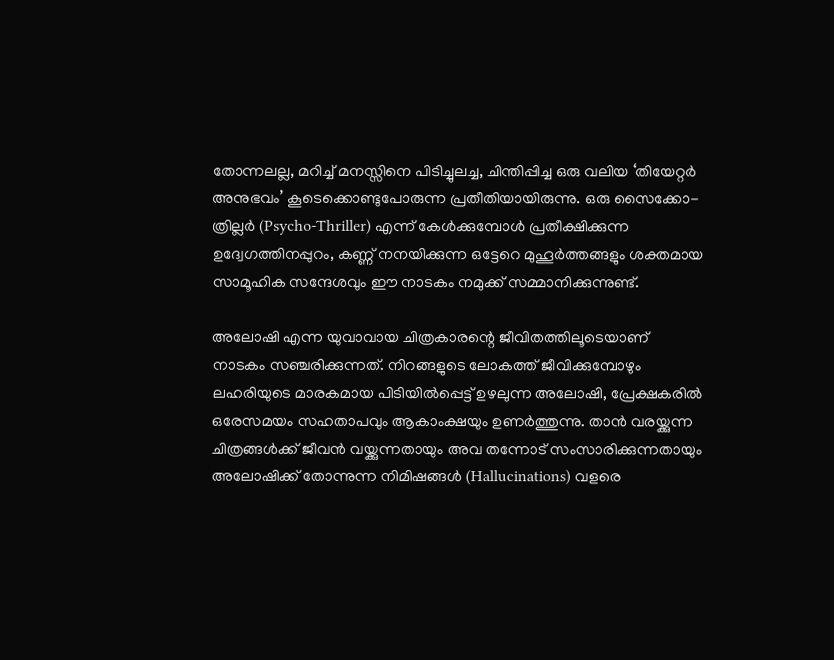തോന്നലല്ല, മറിച്ച് മനസ്സിനെ പിടിച്ചുലച്ച, ചിന്തിപ്പിച്ച ഒരു വലിയ ‘തിയേറ്റർ അനുഭവം’ കൂടെക്കൊണ്ടുപോരുന്ന പ്രതീതിയായിരുന്നു. ഒരു സൈക്കോ-ത്രില്ലർ (Psycho-Thriller) എന്ന് കേൾക്കുമ്പോൾ പ്രതീക്ഷിക്കുന്ന ഉദ്വേഗത്തിനപ്പുറം, കണ്ണ് നനയിക്കുന്ന ഒട്ടേറെ മുഹൂർത്തങ്ങളും ശക്തമായ സാമൂഹിക സന്ദേശവും ഈ നാടകം നമുക്ക് സമ്മാനിക്കുന്നുണ്ട്.

അലോഷി എന്ന യുവാവായ ചിത്രകാരന്റെ ജീവിതത്തിലൂടെയാണ് നാടകം സഞ്ചരിക്കുന്നത്. നിറങ്ങളുടെ ലോകത്ത് ജീവിക്കുമ്പോഴും ലഹരിയുടെ മാരകമായ പിടിയിൽപ്പെട്ട് ഉഴലുന്ന അലോഷി, പ്രേക്ഷകരിൽ ഒരേസമയം സഹതാപവും ആകാംക്ഷയും ഉണർത്തുന്നു. താൻ വരയ്ക്കുന്ന ചിത്രങ്ങൾക്ക് ജീവൻ വയ്ക്കുന്നതായും അവ തന്നോട് സംസാരിക്കുന്നതായും അലോഷിക്ക് തോന്നുന്ന നിമിഷങ്ങൾ (Hallucinations) വളരെ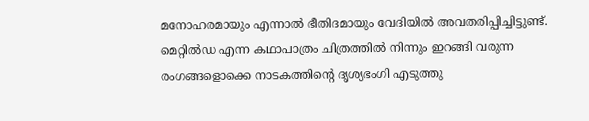മനോഹരമായും എന്നാൽ ഭീതിദമായും വേദിയിൽ അവതരിപ്പിച്ചിട്ടുണ്ട്.  മെറ്റിൽഡ എന്ന കഥാപാത്രം ചിത്രത്തിൽ നിന്നും ഇറങ്ങി വരുന്ന രംഗങ്ങളൊക്കെ നാടകത്തിന്റെ ദൃശ്യഭംഗി എടുത്തു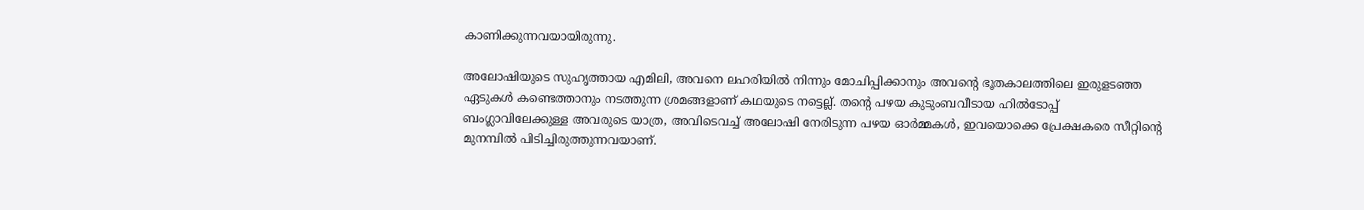കാണിക്കുന്നവയായിരുന്നു.

അലോഷിയുടെ സുഹൃത്തായ എമിലി, അവനെ ലഹരിയിൽ നിന്നും മോചിപ്പിക്കാനും അവന്റെ ഭൂതകാലത്തിലെ ഇരുളടഞ്ഞ ഏടുകൾ കണ്ടെത്താനും നടത്തുന്ന ശ്രമങ്ങളാണ് കഥയുടെ നട്ടെല്ല്. തന്റെ പഴയ കുടുംബവീടായ ഹിൽടോപ്പ് ബംഗ്ലാവിലേക്കുള്ള അവരുടെ യാത്ര, അവിടെവച്ച് അലോഷി നേരിടുന്ന പഴയ ഓർമ്മകൾ, ഇവയൊക്കെ പ്രേക്ഷകരെ സീറ്റിന്റെ മുനമ്പിൽ പിടിച്ചിരുത്തുന്നവയാണ്.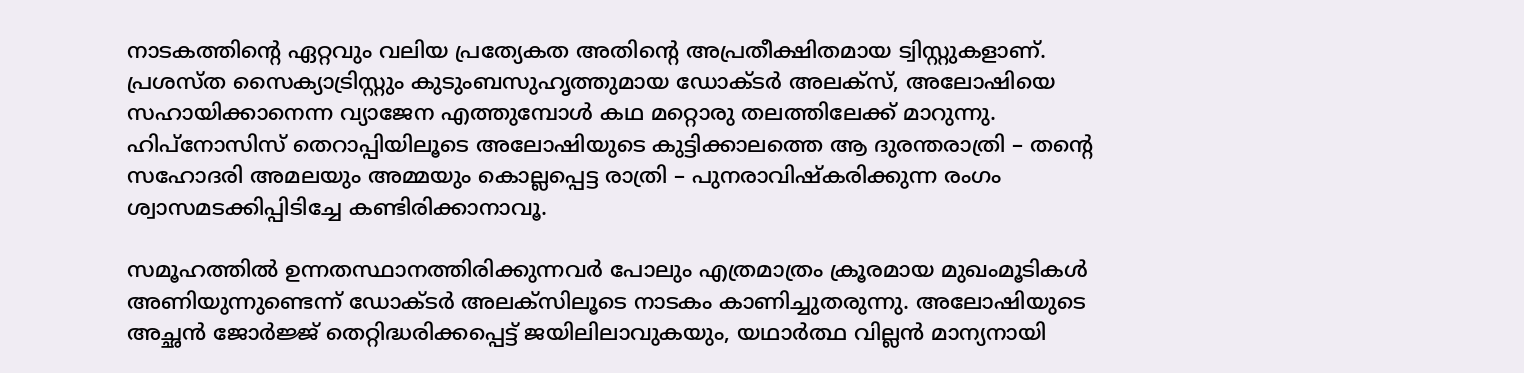നാടകത്തിന്റെ ഏറ്റവും വലിയ പ്രത്യേകത അതിന്റെ അപ്രതീക്ഷിതമായ ട്വിസ്റ്റുകളാണ്. പ്രശസ്ത സൈക്യാട്രിസ്റ്റും കുടുംബസുഹൃത്തുമായ ഡോക്ടർ അലക്സ്, അലോഷിയെ സഹായിക്കാനെന്ന വ്യാജേന എത്തുമ്പോൾ കഥ മറ്റൊരു തലത്തിലേക്ക് മാറുന്നു. ഹിപ്‌നോസിസ് തെറാപ്പിയിലൂടെ അലോഷിയുടെ കുട്ടിക്കാലത്തെ ആ ദുരന്തരാത്രി – തന്റെ സഹോദരി അമലയും അമ്മയും കൊല്ലപ്പെട്ട രാത്രി – പുനരാവിഷ്കരിക്കുന്ന രംഗം ശ്വാസമടക്കിപ്പിടിച്ചേ കണ്ടിരിക്കാനാവൂ.

സമൂഹത്തിൽ ഉന്നതസ്ഥാനത്തിരിക്കുന്നവർ പോലും എത്രമാത്രം ക്രൂരമായ മുഖംമൂടികൾ അണിയുന്നുണ്ടെന്ന് ഡോക്ടർ അലക്സിലൂടെ നാടകം കാണിച്ചുതരുന്നു. അലോഷിയുടെ അച്ഛൻ ജോർജ്ജ് തെറ്റിദ്ധരിക്കപ്പെട്ട് ജയിലിലാവുകയും, യഥാർത്ഥ വില്ലൻ മാന്യനായി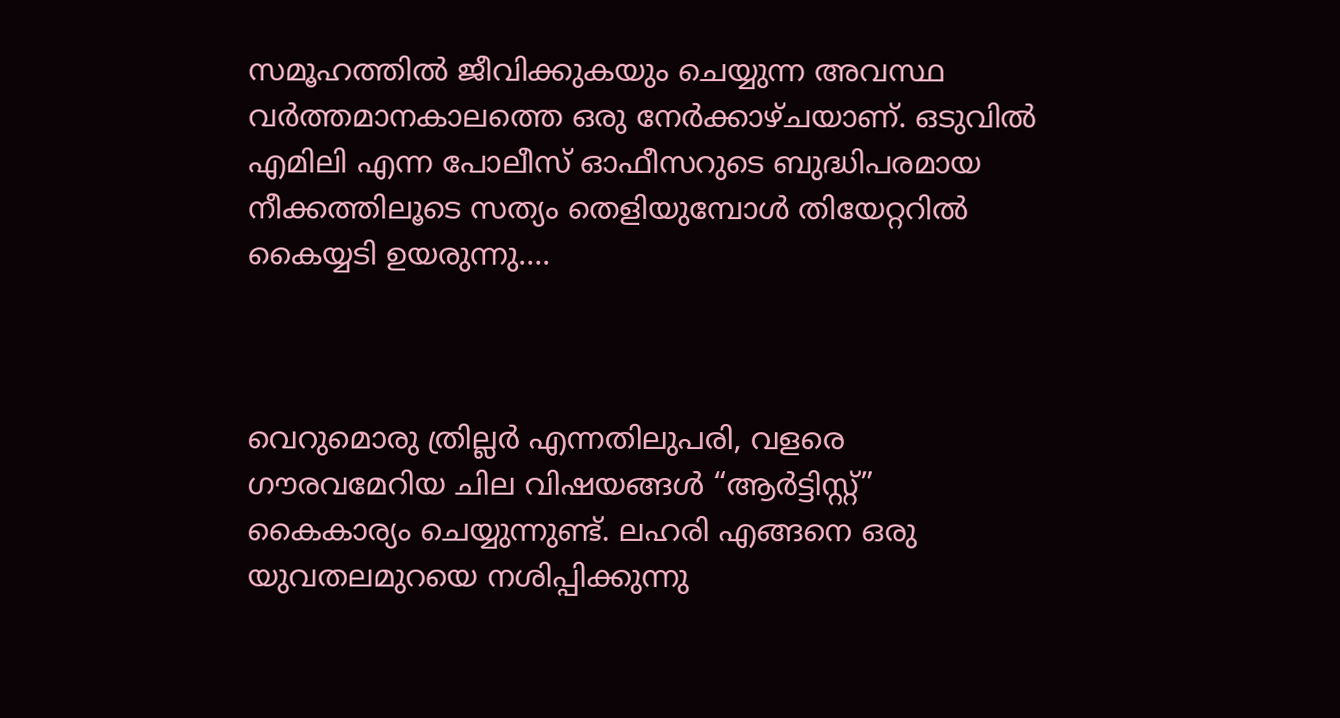സമൂഹത്തിൽ ജീവിക്കുകയും ചെയ്യുന്ന അവസ്ഥ വർത്തമാനകാലത്തെ ഒരു നേർക്കാഴ്ചയാണ്. ഒടുവിൽ എമിലി എന്ന പോലീസ് ഓഫീസറുടെ ബുദ്ധിപരമായ നീക്കത്തിലൂടെ സത്യം തെളിയുമ്പോൾ തിയേറ്ററിൽ കൈയ്യടി ഉയരുന്നു….



വെറുമൊരു ത്രില്ലർ എന്നതിലുപരി, വളരെ ഗൗരവമേറിയ ചില വിഷയങ്ങൾ “ആർട്ടിസ്റ്റ്” കൈകാര്യം ചെയ്യുന്നുണ്ട്. ലഹരി എങ്ങനെ ഒരു യുവതലമുറയെ നശിപ്പിക്കുന്നു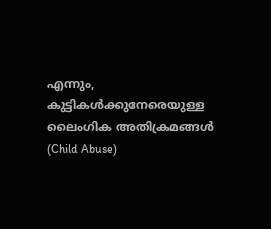എന്നും, കുട്ടികൾക്കുനേരെയുള്ള ലൈംഗിക അതിക്രമങ്ങൾ (Child Abuse)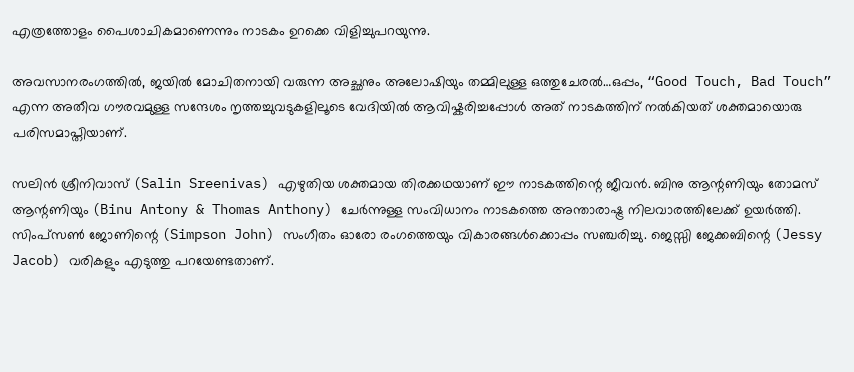എത്രത്തോളം പൈശാചികമാണെന്നും നാടകം ഉറക്കെ വിളിച്ചുപറയുന്നു.

അവസാനരംഗത്തിൽ, ജയിൽ മോചിതനായി വരുന്ന അച്ഛനും അലോഷിയും തമ്മിലുള്ള ഒത്തുചേരൽ…ഒപ്പം, “Good Touch, Bad Touch” എന്ന അതീവ ഗൗരവമുള്ള സന്ദേശം നൃത്തച്ചുവടുകളിലൂടെ വേദിയിൽ ആവിഷ്കരിച്ചപ്പോൾ അത് നാടകത്തിന് നൽകിയത് ശക്തമായൊരു പരിസമാപ്തിയാണ്.

സലിൻ ശ്രീനിവാസ് (Salin Sreenivas) എഴുതിയ ശക്തമായ തിരക്കഥയാണ് ഈ നാടകത്തിന്റെ ജീവൻ. ബിനു ആന്റണിയും തോമസ് ആന്റണിയും (Binu Antony & Thomas Anthony) ചേർന്നുള്ള സംവിധാനം നാടകത്തെ അന്താരാഷ്ട്ര നിലവാരത്തിലേക്ക് ഉയർത്തി. സിംപ്‌സൺ ജോണിന്റെ (Simpson John) സംഗീതം ഓരോ രംഗത്തെയും വികാരങ്ങൾക്കൊപ്പം സഞ്ചരിച്ചു. ജെസ്സി ജേക്കബിന്റെ (Jessy Jacob) വരികളും എടുത്തു പറയേണ്ടതാണ്.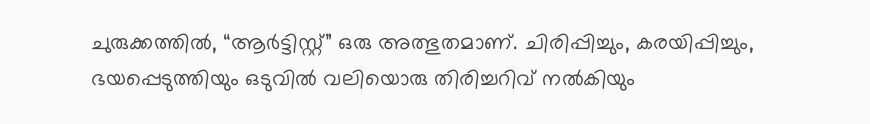ചുരുക്കത്തിൽ, “ആർട്ടിസ്റ്റ്” ഒരു അത്ഭുതമാണ്. ചിരിപ്പിച്ചും, കരയിപ്പിച്ചും, ഭയപ്പെടുത്തിയും ഒടുവിൽ വലിയൊരു തിരിച്ചറിവ് നൽകിയും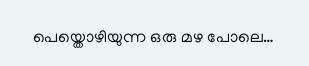പെയ്തൊഴിയുന്ന ഒരു മഴ പോലെ…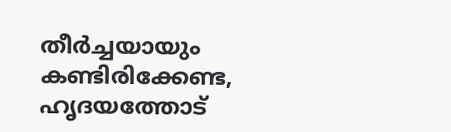തീർച്ചയായും കണ്ടിരിക്കേണ്ട, ഹൃദയത്തോട്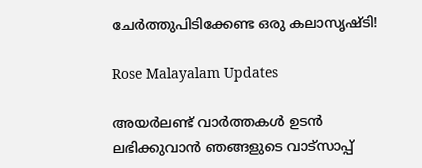ചേർത്തുപിടിക്കേണ്ട ഒരു കലാസൃഷ്ടി!

Rose Malayalam Updates

അയർലണ്ട് വാർത്തകൾ ഉടൻ ലഭിക്കുവാൻ ഞങ്ങളുടെ വാട്സാപ്പ്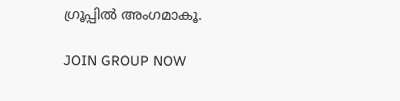ഗ്രൂപ്പിൽ അംഗമാകൂ.

JOIN GROUP NOW